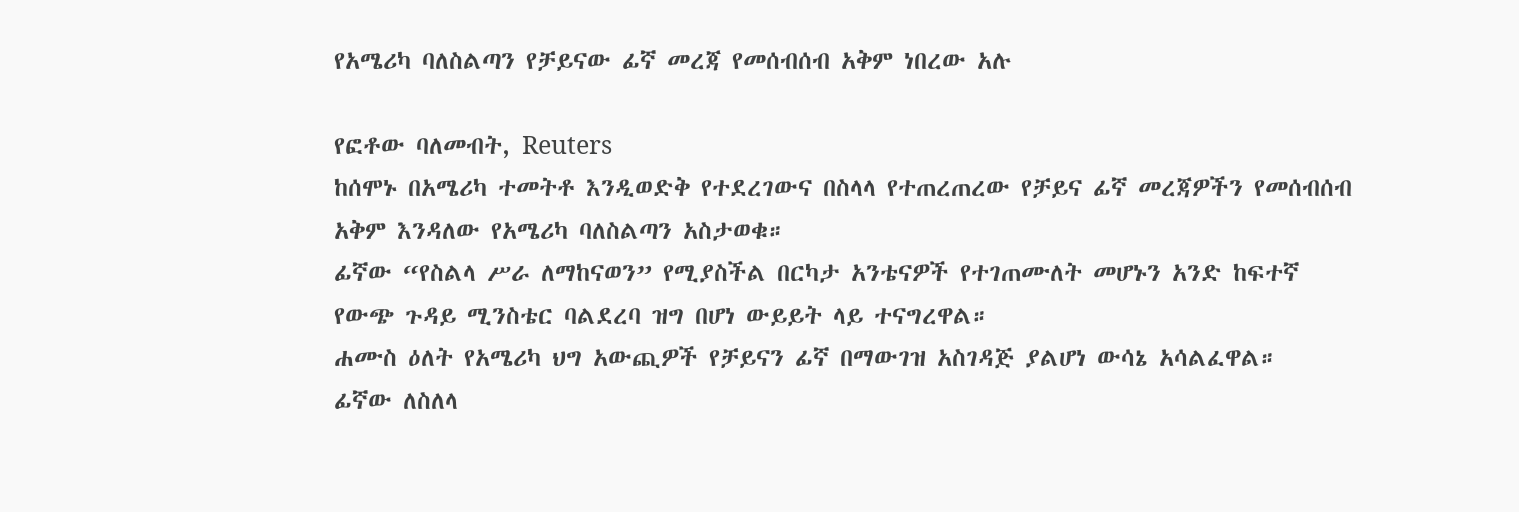የአሜሪካ ባለስልጣን የቻይናው ፊኛ መረጃ የመሰብሰብ አቅም ነበረው አሉ

የፎቶው ባለመብት, Reuters
ከሰሞኑ በአሜሪካ ተመትቶ እንዲወድቅ የተደረገውና በስላላ የተጠረጠረው የቻይና ፊኛ መረጃዎችን የመሰብሰብ አቅም እንዳለው የአሜሪካ ባለስልጣን አስታወቁ።
ፊኛው “የስልላ ሥራ ለማከናወን” የሚያስችል በርካታ አንቴናዎች የተገጠሙለት መሆኑን አንድ ከፍተኛ የውጭ ጉዳይ ሚንስቴር ባልደረባ ዝግ በሆነ ውይይት ላይ ተናግረዋል።
ሐሙስ ዕለት የአሜሪካ ህግ አውጪዎች የቻይናን ፊኛ በማውገዝ አስገዳጅ ያልሆነ ውሳኔ አሳልፈዋል።
ፊኛው ለስለላ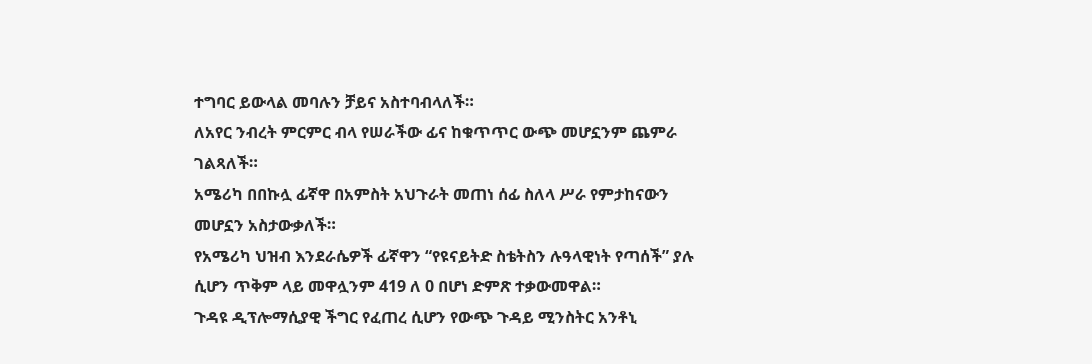ተግባር ይውላል መባሉን ቻይና አስተባብላለች።
ለአየር ንብረት ምርምር ብላ የሠራችው ፊና ከቁጥጥር ውጭ መሆኗንም ጨምራ ገልጻለች።
አሜሪካ በበኩሏ ፊኛዋ በአምስት አህጉራት መጠነ ሰፊ ስለላ ሥራ የምታከናውን መሆኗን አስታውቃለች።
የአሜሪካ ህዝብ እንደራሴዎች ፊኛዋን “የዩናይትድ ስቴትስን ሉዓላዊነት የጣሰች” ያሉ ሲሆን ጥቅም ላይ መዋሏንም 419 ለ 0 በሆነ ድምጽ ተቃውመዋል።
ጉዳዩ ዲፕሎማሲያዊ ችግር የፈጠረ ሲሆን የውጭ ጉዳይ ሚንስትር አንቶኒ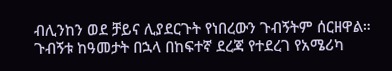ብሊንከን ወደ ቻይና ሊያደርጉት የነበረውን ጉብኝትም ሰርዘዋል። ጉብኝቱ ከዓመታት በኋላ በከፍተኛ ደረጃ የተደረገ የአሜሪካ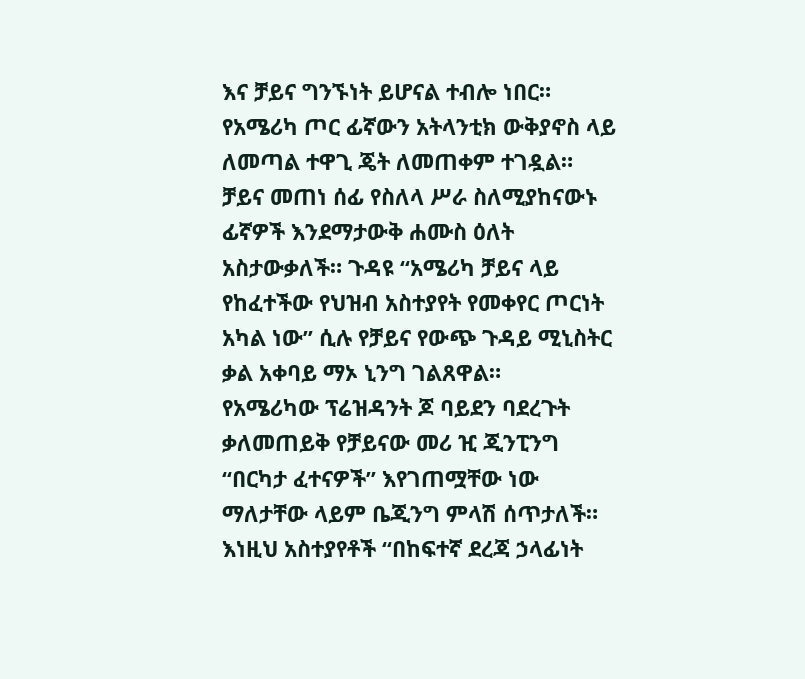እና ቻይና ግንኙነት ይሆናል ተብሎ ነበር።
የአሜሪካ ጦር ፊኛውን አትላንቲክ ውቅያኖስ ላይ ለመጣል ተዋጊ ጄት ለመጠቀም ተገዷል።
ቻይና መጠነ ሰፊ የስለላ ሥራ ስለሚያከናውኑ ፊኛዎች እንደማታውቅ ሐሙስ ዕለት አስታውቃለች። ጉዳዩ “አሜሪካ ቻይና ላይ የከፈተችው የህዝብ አስተያየት የመቀየር ጦርነት አካል ነው” ሲሉ የቻይና የውጭ ጉዳይ ሚኒስትር ቃል አቀባይ ማኦ ኒንግ ገልጸዋል።
የአሜሪካው ፕሬዝዳንት ጆ ባይደን ባደረጉት ቃለመጠይቅ የቻይናው መሪ ዢ ጂንፒንግ “በርካታ ፈተናዎች” እየገጠሟቸው ነው ማለታቸው ላይም ቤጂንግ ምላሽ ሰጥታለች። እነዚህ አስተያየቶች “በከፍተኛ ደረጃ ኃላፊነት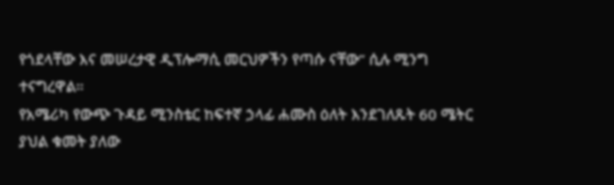የጎደላቸው እና መሠረታዊ ዲፕሎማሲ መርህዎችን የጣሱ ናቸው” ሲሉ ሚንግ ተናግረዋል።
የአሜሪካ የውጭ ጉዳይ ሚንስቴር ከፍተኛ ኃላፊ ሐሙስ ዕለት እንደገለጹት 60 ሜትር ያህል ቁመት ያለው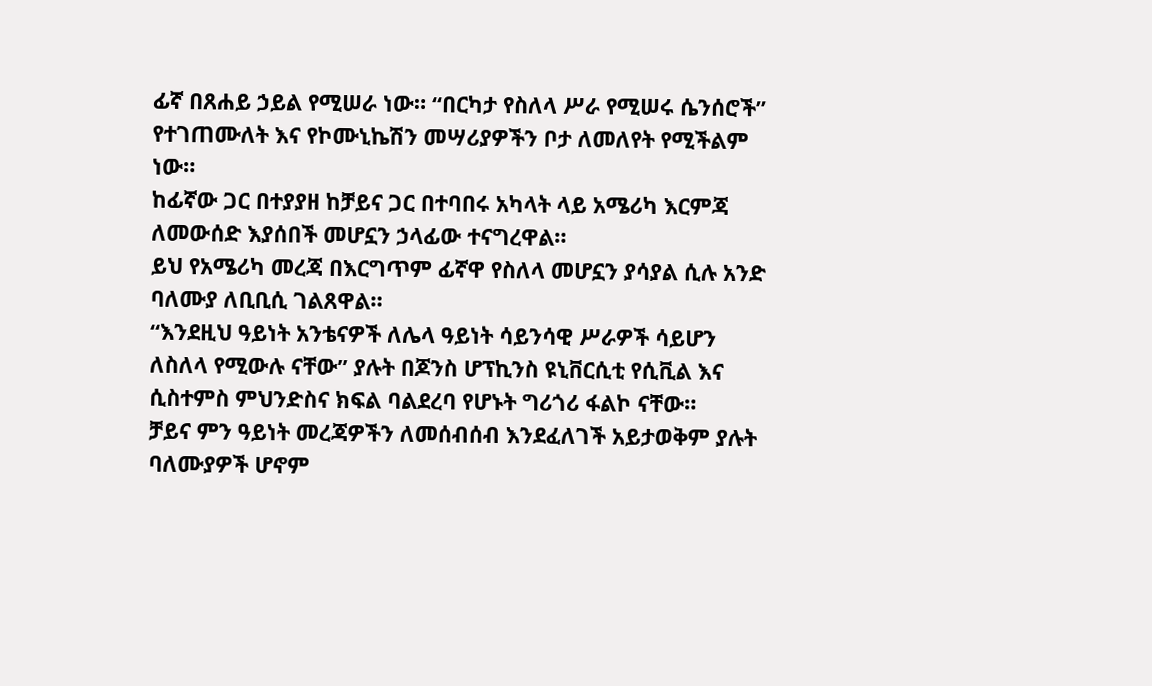ፊኛ በጸሐይ ኃይል የሚሠራ ነው። “በርካታ የስለላ ሥራ የሚሠሩ ሴንሰሮች” የተገጠሙለት እና የኮሙኒኬሽን መሣሪያዎችን ቦታ ለመለየት የሚችልም ነው።
ከፊኛው ጋር በተያያዘ ከቻይና ጋር በተባበሩ አካላት ላይ አሜሪካ እርምጃ ለመውሰድ እያሰበች መሆኗን ኃላፊው ተናግረዋል።
ይህ የአሜሪካ መረጃ በእርግጥም ፊኛዋ የስለላ መሆኗን ያሳያል ሲሉ አንድ ባለሙያ ለቢቢሲ ገልጸዋል።
“እንደዚህ ዓይነት አንቴናዎች ለሌላ ዓይነት ሳይንሳዊ ሥራዎች ሳይሆን ለስለላ የሚውሉ ናቸው” ያሉት በጆንስ ሆፕኪንስ ዩኒቨርሲቲ የሲቪል እና ሲስተምስ ምህንድስና ክፍል ባልደረባ የሆኑት ግሪጎሪ ፋልኮ ናቸው።
ቻይና ምን ዓይነት መረጃዎችን ለመሰብሰብ እንደፈለገች አይታወቅም ያሉት ባለሙያዎች ሆኖም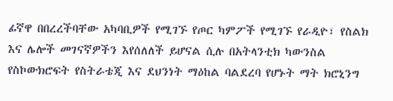ፊኛዋ በበረረችባቸው አካባቢዎች የሚገኙ የጦር ካምፖች የሚገኙ የራዲዮ፣ የስልክ እና ሌሎች መገናኛዎችን እየሰለለች ይሆናል ሲሉ በአትላንቲክ ካውንስል የስኮውክሮፍት የስትራቴጂ እና ደህንነት ማዕከል ባልደረባ የሆኑት ማት ክሮኒንግ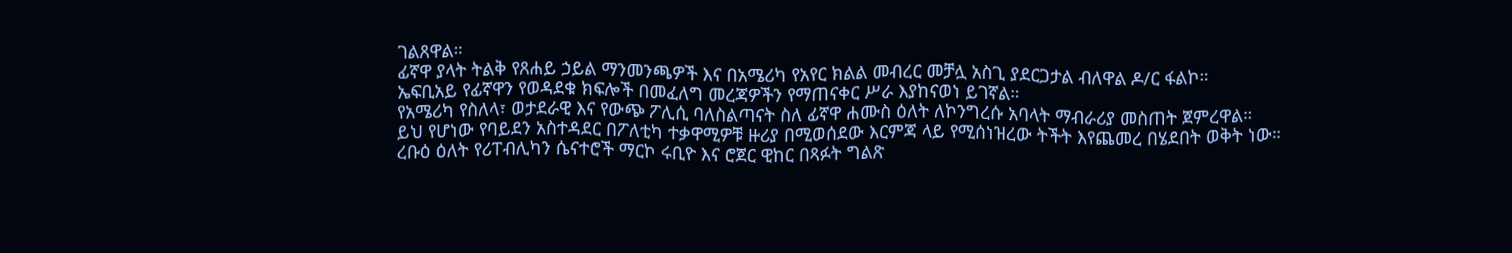ገልጸዋል።
ፊኛዋ ያላት ትልቅ የጸሐይ ኃይል ማንመንጫዎች እና በአሜሪካ የአየር ክልል መብረር መቻሏ አስጊ ያደርጋታል ብለዋል ዶ/ር ፋልኮ።
ኤፍቢአይ የፊኛዋን የወዳደቁ ክፍሎች በመፈለግ መረጃዎችን የማጠናቀር ሥራ እያከናወነ ይገኛል።
የአሜሪካ የስለላ፣ ወታደራዊ እና የውጭ ፖሊሲ ባለስልጣናት ስለ ፊኛዋ ሐሙስ ዕለት ለኮንግረሱ አባላት ማብራሪያ መስጠት ጀምረዋል።
ይህ የሆነው የባይደን አስተዳደር በፖለቲካ ተቃዋሚዎቹ ዙሪያ በሚወሰደው እርምጃ ላይ የሚሰነዝረው ትችት እየጨመረ በሄደበት ወቅት ነው።
ረቡዕ ዕለት የሪፐብሊካን ሴናተሮች ማርኮ ሩቢዮ እና ሮጀር ዊከር በጻፉት ግልጽ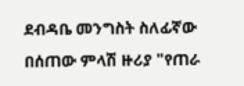ደብዳቤ መንግስት ስለፊኛው በሰጠው ምላሽ ዙሪያ "የጠራ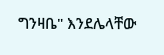ግንዛቤ" እንደሌላቸው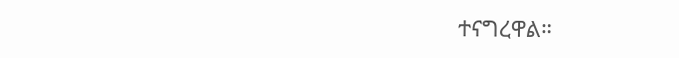ተናግረዋል።